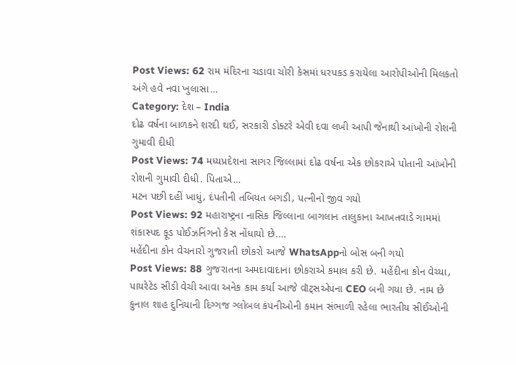Post Views: 62 રામ મંદિરના ચડાવા ચોરી કેસમાં ધરપકડ કરાયેલા આરોપીઓની મિલકતો અંગે હવે નવા ખુલાસા…
Category: દેશ – India
દોઢ વર્ષના બાળકને શરદી થઈ, સરકારી ડોક્ટરે એવી દવા લખી આપી જેનાથી આંખોની રોશની ગુમાવી દીધી
Post Views: 74 મધ્યપ્રદેશના સાગર જિલ્લામાં દોઢ વર્ષના એક છોકરાએ પોતાની આંખોની રોશની ગુમાવી દીધી. પિતાએ…
મટન પછી દહીં ખાધું, દંપતીની તબિયત બગડી, પત્નીનો જીવ ગયો
Post Views: 92 મહારાષ્ટ્રના નાસિક જિલ્લાના બાગલાન તાલુકાના આખતવાડે ગામમાં શંકાસ્પદ ફૂડ પોઈઝનિંગનો કેસ નોંધાયો છે.…
મહેંદીના કોન વેચનારો ગુજરાતી છોકરો આજે WhatsAppનો બોસ બની ગયો
Post Views: 88 ગુજરાતના અમદાવાદાના છોકરાએ કમાલ કરી છે. મહેંદીના કોન વેચ્યા, પાયરેટેડ સીડી વેચી આવા અનેક કામ કર્યા આજે વૉટ્સએપના CEO બની ગયા છે. નામ છે કુનાલ શાહ દુનિયાની દિગ્ગજ ગ્લોબલ કંપનીઓની કમાન સંભાળી રહેલા ભારતીય સીઈઓની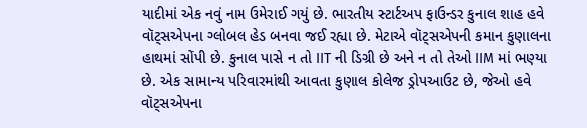યાદીમાં એક નવું નામ ઉમેરાઈ ગયું છે. ભારતીય સ્ટાર્ટઅપ ફાઉન્ડર કુનાલ શાહ હવે વૉટ્સએપના ગ્લોબલ હેડ બનવા જઈ રહ્યા છે. મેટાએ વૉટ્સએપની કમાન કુણાલના હાથમાં સોંપી છે. કુનાલ પાસે ન તો IIT ની ડિગ્રી છે અને ન તો તેઓ IIM માં ભણ્યા છે. એક સામાન્ય પરિવારમાંથી આવતા કુણાલ કોલેજ ડ્રોપઆઉટ છે, જેઓ હવે વૉટ્સએપના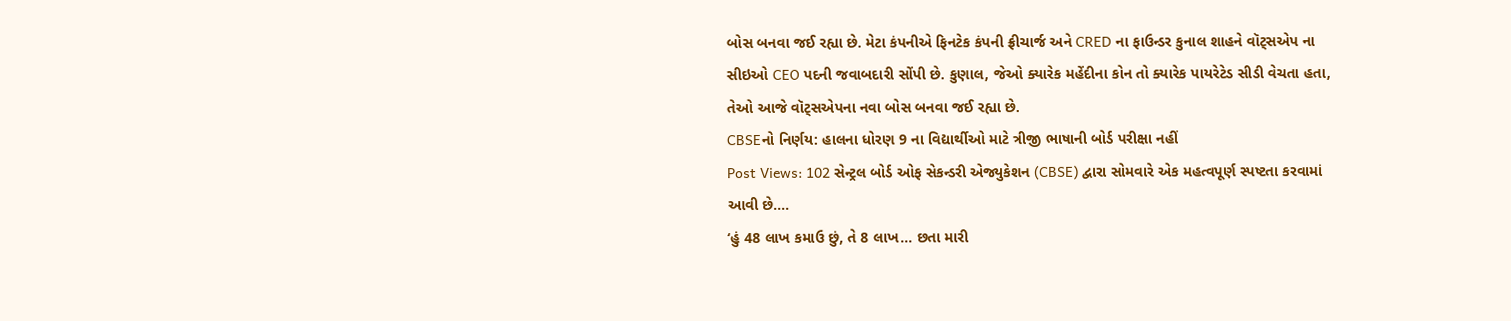બોસ બનવા જઈ રહ્યા છે. મેટા કંપનીએ ફિનટેક કંપની ફ્રીચાર્જ અને CRED ના ફાઉન્ડર કુનાલ શાહને વૉટ્સએપ ના સીઇઓ CEO પદની જવાબદારી સોંપી છે. કુણાલ, જેઓ ક્યારેક મહેંદીના કોન તો ક્યારેક પાયરેટેડ સીડી વેચતા હતા, તેઓ આજે વૉટ્સએપના નવા બોસ બનવા જઈ રહ્યા છે.
CBSEનો નિર્ણય: હાલના ધોરણ 9 ના વિદ્યાર્થીઓ માટે ત્રીજી ભાષાની બોર્ડ પરીક્ષા નહીં
Post Views: 102 સેન્ટ્રલ બોર્ડ ઓફ સેકન્ડરી એજ્યુકેશન (CBSE) દ્વારા સોમવારે એક મહત્વપૂર્ણ સ્પષ્ટતા કરવામાં આવી છે.…
‘હું 48 લાખ કમાઉ છું, તે 8 લાખ… છતા મારી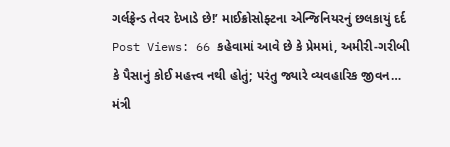ગર્લફ્રેન્ડ તેવર દેખાડે છે!’ માઈક્રોસોફ્ટના એન્જિનિયરનું છલકાયું દર્દ
Post Views: 66 કહેવામાં આવે છે કે પ્રેમમાં, અમીરી-ગરીબી કે પૈસાનું કોઈ મહત્ત્વ નથી હોતું; પરંતુ જ્યારે વ્યવહારિક જીવન…
મંત્રી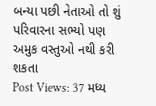બન્યા પછી નેતાઓ તો શું પરિવારના સભ્યો પણ અમુક વસ્તુઓ નથી કરી શકતા
Post Views: 37 મધ્ય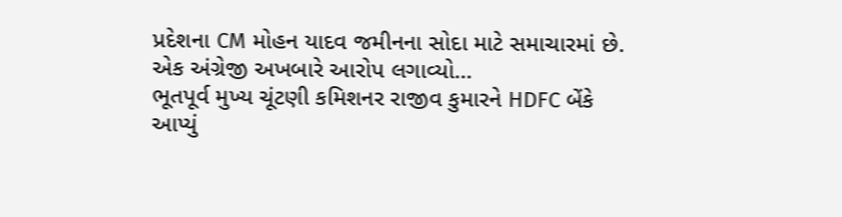પ્રદેશના CM મોહન યાદવ જમીનના સોદા માટે સમાચારમાં છે. એક અંગ્રેજી અખબારે આરોપ લગાવ્યો…
ભૂતપૂર્વ મુખ્ય ચૂંટણી કમિશનર રાજીવ કુમારને HDFC બેંકે આપ્યું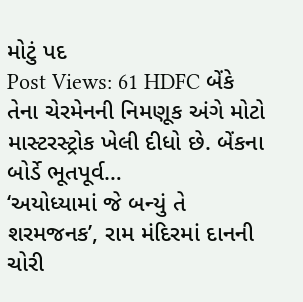મોટું પદ
Post Views: 61 HDFC બેંકે તેના ચેરમેનની નિમણૂક અંગે મોટો માસ્ટરસ્ટ્રોક ખેલી દીધો છે. બેંકના બોર્ડે ભૂતપૂર્વ…
‘અયોધ્યામાં જે બન્યું તે શરમજનક’, રામ મંદિરમાં દાનની ચોરી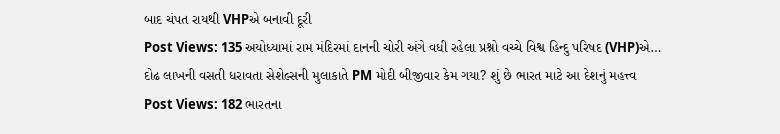બાદ ચંપત રાયથી VHPએ બનાવી દૂરી
Post Views: 135 અયોધ્યામાં રામ મંદિરમાં દાનની ચોરી અંગે વધી રહેલા પ્રશ્નો વચ્ચે વિશ્વ હિન્દુ પરિષદ (VHP)એ…
દોઢ લાખની વસતી ધરાવતા સેશેલ્સની મુલાકાતે PM મોદી બીજીવાર કેમ ગયા? શું છે ભારત માટે આ દેશનું મહત્ત્વ
Post Views: 182 ભારતના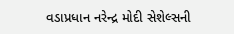વડાપ્રધાન નરેન્દ્ર મોદી સેશેલ્સની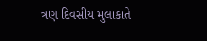ત્રણ દિવસીય મુલાકાતે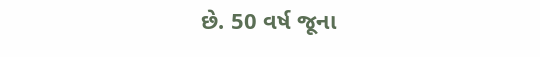છે. 50 વર્ષ જૂના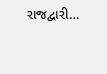રાજદ્વારી…